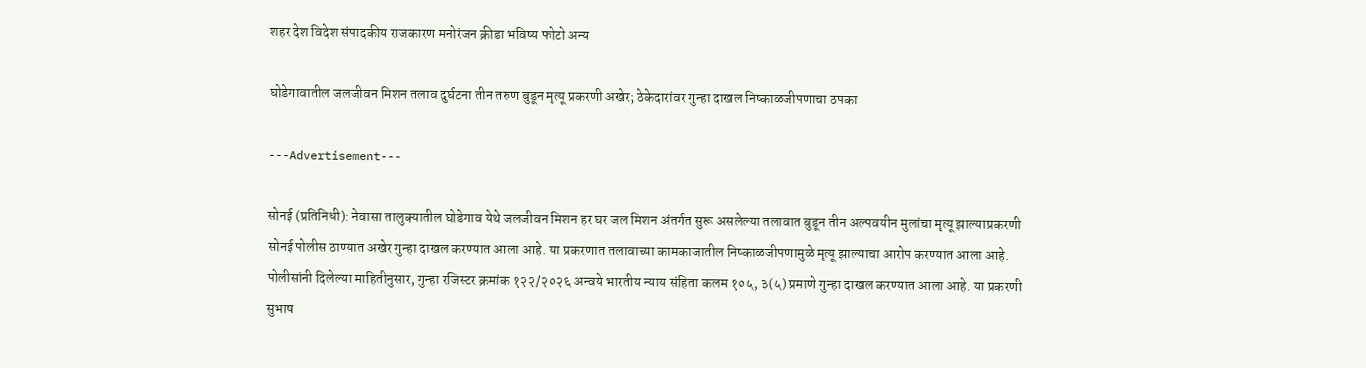शहर देश विदेश संपादकीय राजकारण मनोरंजन क्रीडा भविष्य फोटो अन्य

घोडेगावातील जलजीवन मिशन तलाव दुर्घटना तीन तरुण बुडून मृत्यू प्रकरणी अखेर; ठेकेदारांवर गुन्हा दाखल निष्काळजीपणाचा ठपका

---Advertisement---

सोनई (प्रतिनिधी): नेवासा तालुक्यातील घोडेगाव येथे जलजीवन मिशन हर घर जल मिशन अंतर्गत सुरू असलेल्या तलावात बुडून तीन अल्पवयीन मुलांचा मृत्यू झाल्याप्रकरणी सोनई पोलीस ठाण्यात अखेर गुन्हा दाखल करण्यात आला आहे. या प्रकरणात तलावाच्या कामकाजातील निष्काळजीपणामुळे मृत्यू झाल्याचा आरोप करण्यात आला आहे.
पोलीसांनी दिलेल्या माहितीनुसार, गुन्हा रजिस्टर क्रमांक १२२/२०२६ अन्वये भारतीय न्याय संहिता कलम १०५, ३(५) प्रमाणे गुन्हा दाखल करण्यात आला आहे. या प्रकरणी सुभाष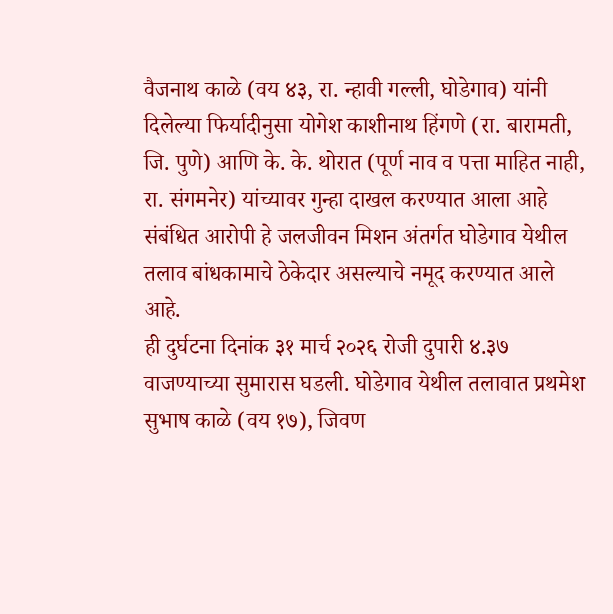वैजनाथ काळे (वय ४३, रा. न्हावी गल्ली, घोडेगाव) यांनी दिलेल्या फिर्यादीनुसा योगेश काशीनाथ हिंगणे (रा. बारामती, जि. पुणे) आणि के. के. थोरात (पूर्ण नाव व पत्ता माहित नाही, रा. संगमनेर) यांच्यावर गुन्हा दाखल करण्यात आला आहे संबंधित आरोपी हे जलजीवन मिशन अंतर्गत घोडेगाव येथील तलाव बांधकामाचे ठेकेदार असल्याचे नमूद करण्यात आले आहे.
ही दुर्घटना दिनांक ३१ मार्च २०२६ रोजी दुपारी ४.३७ वाजण्याच्या सुमारास घडली. घोडेगाव येथील तलावात प्रथमेश सुभाष काळे (वय १७), जिवण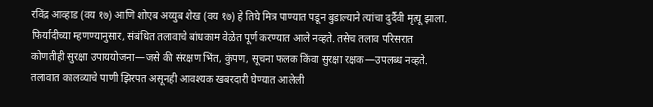रविंद्र आव्हाड (वय १७) आणि शोएब अय्युब शेख (वय १७) हे तिघे मित्र पाण्यात पडून बुडाल्याने त्यांचा दुर्दैवी मृत्यू झाला.
फिर्यादीच्या म्हणण्यानुसार, संबंधित तलावाचे बांधकाम वेळेत पूर्ण करण्यात आले नव्हते. तसेच तलाव परिसरात कोणतीही सुरक्षा उपाययोजना—जसे की संरक्षण भिंत, कुंपण, सूचना फलक किंवा सुरक्षा रक्षक—उपलब्ध नव्हते. तलावात कालव्याचे पाणी झिरपत असूनही आवश्यक खबरदारी घेण्यात आलेली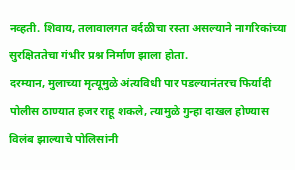नव्हती. शिवाय, तलावालगत वर्दळीचा रस्ता असल्याने नागरिकांच्या सुरक्षिततेचा गंभीर प्रश्न निर्माण झाला होता.
दरम्यान, मुलाच्या मृत्यूमुळे अंत्यविधी पार पडल्यानंतरच फिर्यादी पोलीस ठाण्यात हजर राहू शकले, त्यामुळे गुन्हा दाखल होण्यास विलंब झाल्याचे पोलिसांनी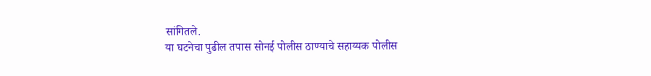सांगितले.
या घटनेचा पुढील तपास सोनई पोलीस ठाण्याचे सहाय्यक पोलीस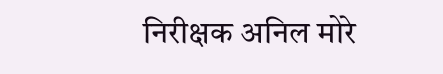निरीक्षक अनिल मोरे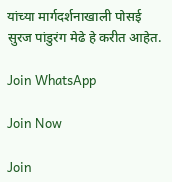यांच्या मार्गदर्शनाखाली पोसई सुरज पांडुरंग मेढे हे करीत आहेत.

Join WhatsApp

Join Now

Join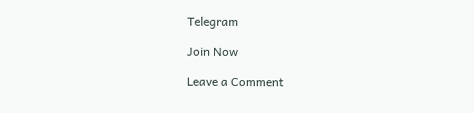Telegram

Join Now

Leave a Comment